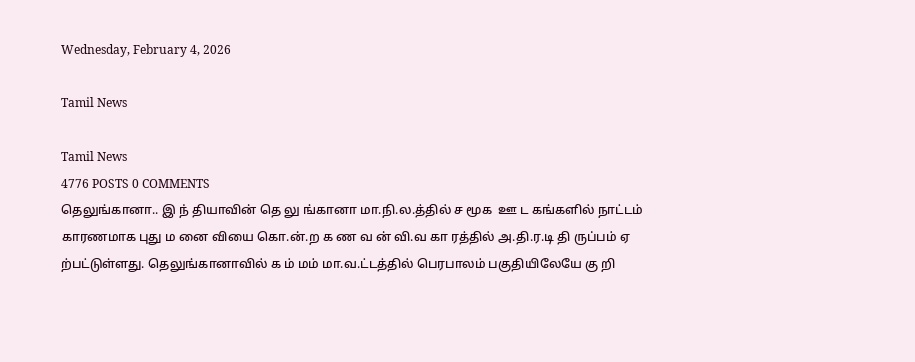Wednesday, February 4, 2026

Tamil News

Tamil News
4776 POSTS 0 COMMENTS
தெலுங்கானா.. இ ந் தியாவின் தெ லு ங்கானா மா.நி.ல.த்தில் ச மூக  ஊ ட கங்களில் நாட்டம் காரணமாக புது ம னை வியை கொ.ன்.ற க ண வ ன் வி.வ கா ரத்தில் அ.தி.ர.டி தி ருப்பம் ஏ ற்பட்டுள்ளது. தெலுங்கானாவில் க ம் மம் மா.வ.ட்டத்தில் பெரபாலம் பகுதியிலேயே கு றி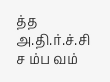த்த அ.தி.ர்.ச்.சி ச ம்ப வம்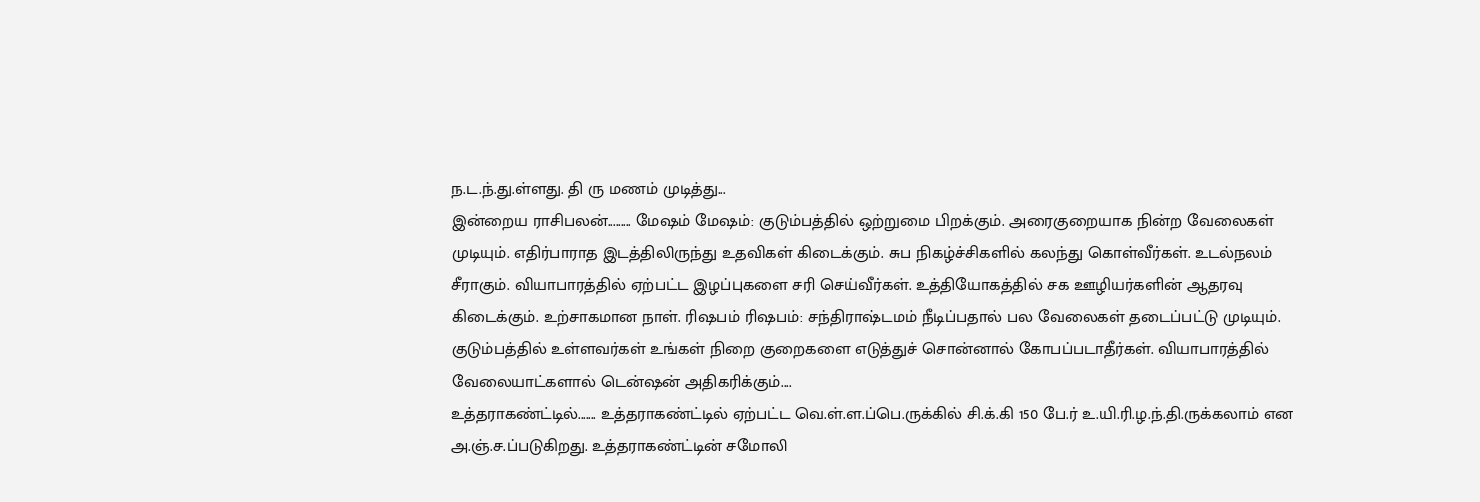ந.ட.ந்.து.ள்ளது. தி ரு மணம் முடித்து...
இன்றைய ராசிபலன்......... மேஷம் மேஷம்: குடும்பத்தில் ஒற்றுமை பிறக்கும். அரைகுறையாக நின்ற வேலைகள் முடியும். எதிர்பாராத இடத்திலிருந்து உதவிகள் கிடைக்கும். சுப நிகழ்ச்சிகளில் கலந்து கொள்வீர்கள். உடல்நலம் சீராகும். வியாபாரத்தில் ஏற்பட்ட இழப்புகளை சரி செய்வீர்கள். உத்தியோகத்தில் சக ஊழியர்களின் ஆதரவு கிடைக்கும். உற்சாகமான நாள். ரிஷபம் ரிஷபம்: சந்திராஷ்டமம் நீடிப்பதால் பல வேலைகள் தடைப்பட்டு முடியும். குடும்பத்தில் உள்ளவர்கள் உங்கள் நிறை குறைகளை எடுத்துச் சொன்னால் கோபப்படாதீர்கள். வியாபாரத்தில் வேலையாட்களால் டென்ஷன் அதிகரிக்கும்....
உத்தராகண்ட்டில்....... உத்தராகண்ட்டில் ஏற்பட்ட வெ.ள்.ள.ப்பெ.ருக்கில் சி.க்.கி 150 பே.ர் உ.யி.ரி.ழ.ந்.தி.ருக்கலாம் என அ.ஞ்.ச.ப்படுகிறது. உத்தராகண்ட்டின் சமோலி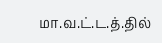மா.வ.ட்.ட.த்.தில்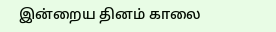இன்றைய தினம் காலை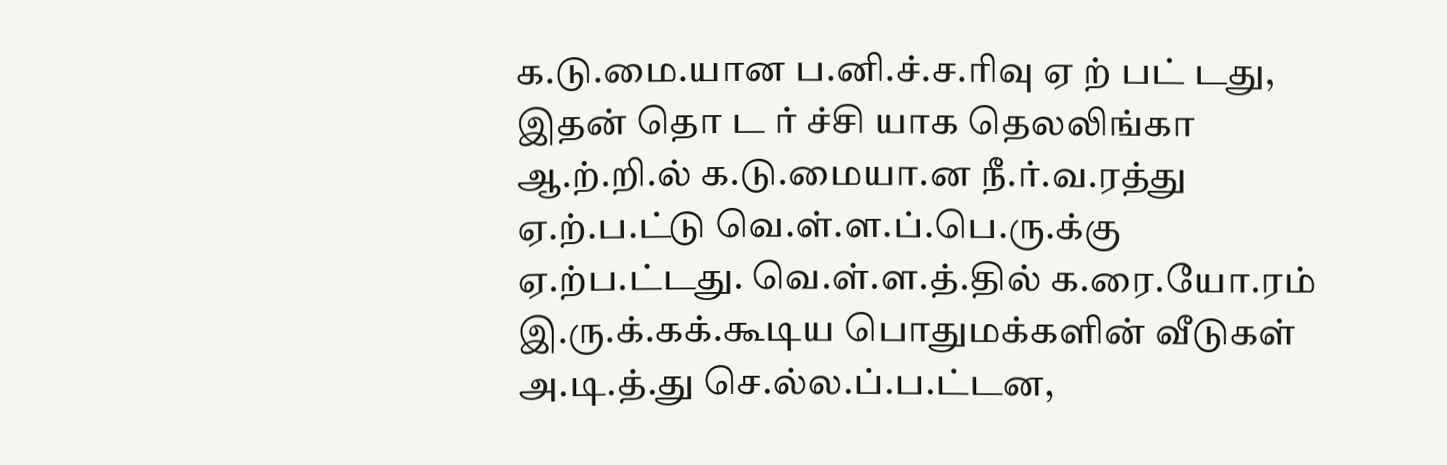க.டு.மை.யான ப.னி.ச்.ச.ரிவு ஏ ற் பட் டது, இதன் தொ ட ர் ச்சி யாக தெலலிங்கா ஆ.ற்.றி.ல் க.டு.மையா.ன நீ.ர்.வ.ரத்து ஏ.ற்.ப.ட்டு வெ.ள்.ள.ப்.பெ.ரு.க்கு ஏ.ற்ப.ட்டது. வெ.ள்.ள.த்.தில் க.ரை.யோ.ரம் இ.ரு.க்.கக்.கூடிய பொதுமக்களின் வீடுகள் அ.டி.த்.து செ.ல்ல.ப்.ப.ட்டன,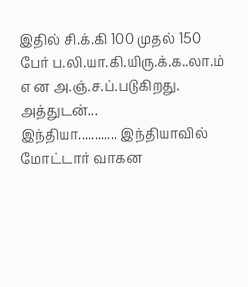இதில் சி.க்.கி 100 முதல் 150 பேர் ப.லி.யா.கி.யிரு.க்.க..லா.ம் எ ன அ.ஞ்.ச.ப்.படுகிறது. அத்துடன்...
இந்தியா............ இந்தியாவில் மோட்டார் வாகன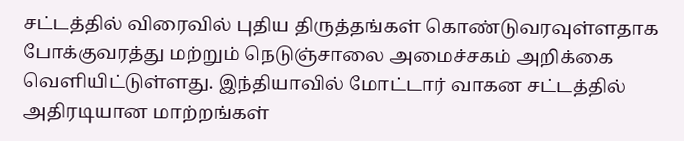சட்டத்தில் விரைவில் புதிய திருத்தங்கள் கொண்டுவரவுள்ளதாக போக்குவரத்து மற்றும் நெடுஞ்சாலை அமைச்சகம் அறிக்கை வெளியிட்டுள்ளது. இந்தியாவில் மோட்டார் வாகன சட்டத்தில் அதிரடியான மாற்றங்கள்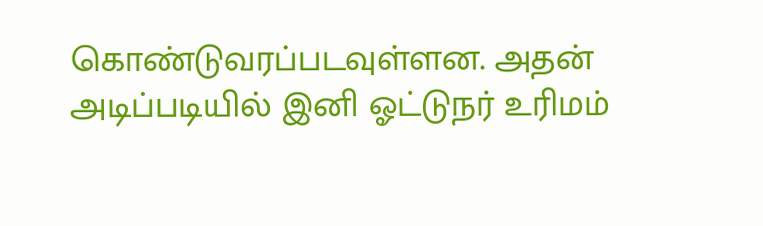கொண்டுவரப்படவுள்ளன. அதன் அடிப்படியில் இனி ஓட்டுநர் உரிமம்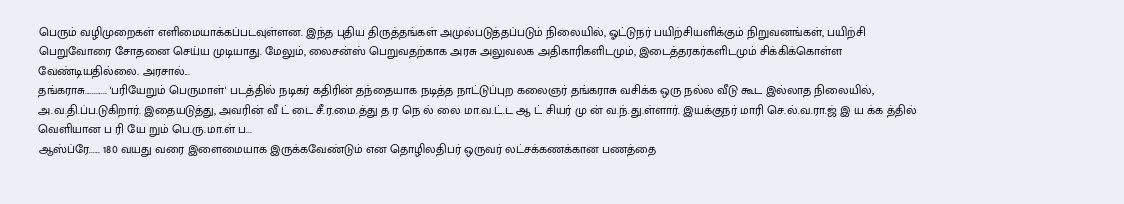பெரும் வழிமுறைகள் எளிமையாக்கப்படவுள்ளன. இந்த புதிய திருத்தங்கள் அமுல்படுத்தப்படும் நிலையில், ஓட்டுநர் பயிற்சியளிக்கும் நிறுவனங்கள், பயிற்சி பெறுவோரை சோதனை செய்ய முடியாது. மேலும், லைசன்ஸ் பெறுவதற்காக அரசு அலுவலக அதிகாரிகளிடமும், இடைத்தரகர்களிடமும் சிக்கிக்கொள்ள வேண்டியதில்லை. அரசால்...
தங்கராசு............ 'பரியேறும் பெருமாள்' படத்தில் நடிகர் கதிரின் தந்தையாக நடித்த நாட்டுப்புற கலைஞர் தங்கராசு வசிக்க ஒரு நல்ல வீடு கூட இல்லாத நிலையில், அ.வ.தி.ப்ப.டுகிறார். இதையடுத்து, அவரின் வீ ட் டை சீ.ர.மை.த்து த ர நெ ல் லை மா.வ.ட்.ட ஆ ட் சியர் மு ன் வ.ந்.து.ள்ளார். இயக்குநர் மாரி செ.ல்.வ.ரா.ஜ் இ ய க்க த்தில் வெளியான ப ரி யே றும் பெ.ரு.மா.ள் ப...
ஆஸ்ப்ரே...... 180 வயது வரை இளைமையாக இருக்கவேண்டும் என தொழிலதிபர் ஒருவர் லட்சக்கணக்கான பணத்தை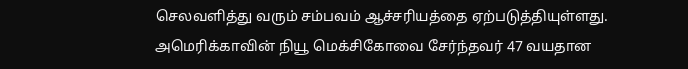செலவளித்து வரும் சம்பவம் ஆச்சரியத்தை ஏற்படுத்தியுள்ளது. அமெரிக்காவின் நியூ மெக்சிகோவை சேர்ந்தவர் 47 வயதான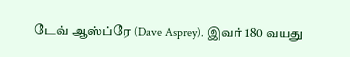டேவ் ஆஸ்ப்ரே (Dave Asprey). இவர் 180 வயது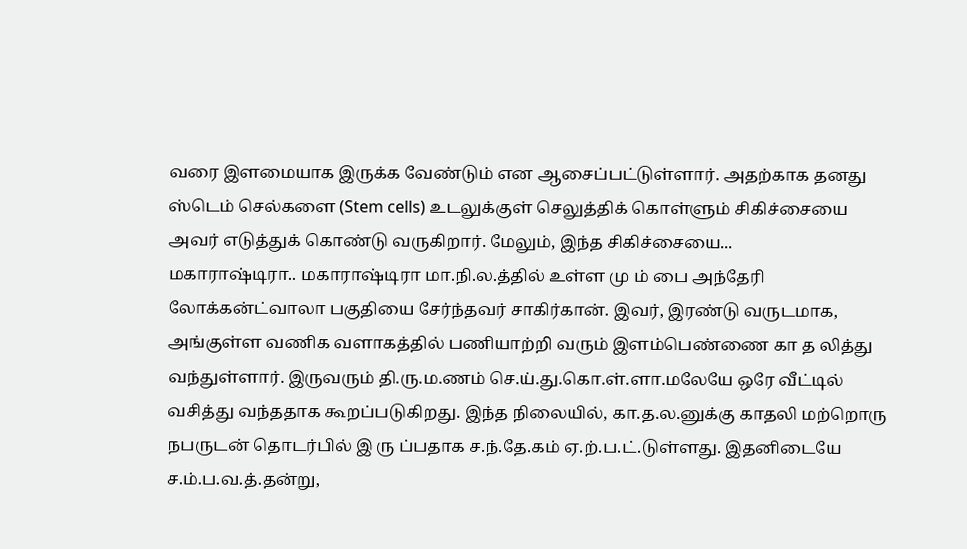வரை இளமையாக இருக்க வேண்டும் என ஆசைப்பட்டுள்ளார். அதற்காக தனது ஸ்டெம் செல்களை (Stem cells) உடலுக்குள் செலுத்திக் கொள்ளும் சிகிச்சையை அவர் எடுத்துக் கொண்டு வருகிறார். மேலும், இந்த சிகிச்சையை...
மகாராஷ்டிரா.. மகாராஷ்டிரா மா.நி.ல.த்தில் உள்ள மு ம் பை அந்தேரி லோக்கன்ட்வாலா பகுதியை சேர்ந்தவர் சாகிர்கான். இவர், இரண்டு வருடமாக, அங்குள்ள வணிக வளாகத்தில் பணியாற்றி வரும் இளம்பெண்ணை கா த லித்து வந்துள்ளார். இருவரும் தி.ரு.ம.ணம் செ.ய்.து.கொ.ள்.ளா.மலேயே ஒரே வீட்டில் வசித்து வந்ததாக கூறப்படுகிறது. இந்த நிலையில், கா.த.ல.னுக்கு காதலி மற்றொரு நபருடன் தொடர்பில் இ ரு ப்பதாக ச.ந்.தே.கம் ஏ.ற்.ப.ட்.டுள்ளது. இதனிடையே ச.ம்.ப.வ.த்.தன்று,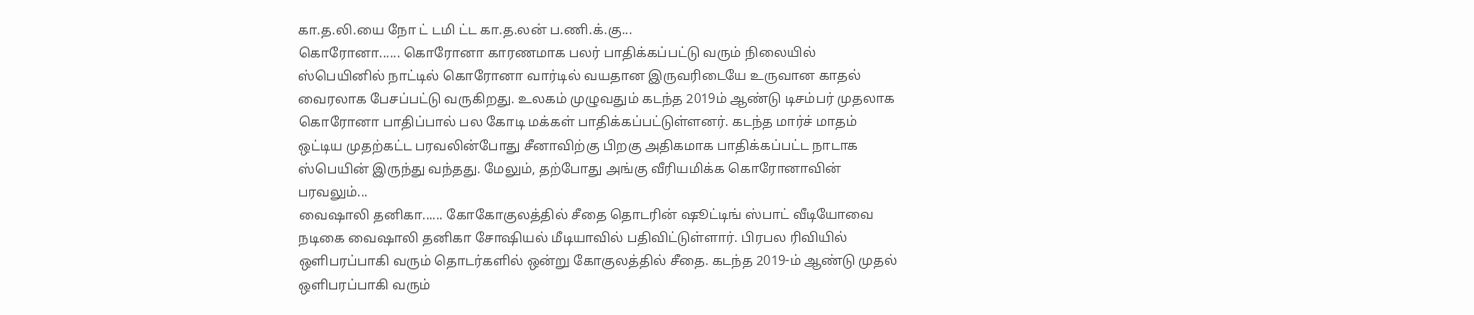கா.த.லி.யை நோ ட் டமி ட்ட கா.த.லன் ப.ணி.க்.கு...
கொரோனா...... கொரோனா காரணமாக பலர் பாதிக்கப்பட்டு வரும் நிலையில் ஸ்பெயினில் நாட்டில் கொரோனா வார்டில் வயதான இருவரிடையே உருவான காதல் வைரலாக பேசப்பட்டு வருகிறது. உலகம் முழுவதும் கடந்த 2019ம் ஆண்டு டிசம்பர் முதலாக கொரோனா பாதிப்பால் பல கோடி மக்கள் பாதிக்கப்பட்டுள்ளனர். கடந்த மார்ச் மாதம் ஒட்டிய முதற்கட்ட பரவலின்போது சீனாவிற்கு பிறகு அதிகமாக பாதிக்கப்பட்ட நாடாக ஸ்பெயின் இருந்து வந்தது. மேலும், தற்போது அங்கு வீரியமிக்க கொரோனாவின் பரவலும்...
வைஷாலி தனிகா...... கோகோகுலத்தில் சீதை தொடரின் ஷூட்டிங் ஸ்பாட் வீடியோவை நடிகை வைஷாலி தனிகா சோஷியல் மீடியாவில் பதிவிட்டுள்ளார். பிரபல ரிவியில் ஒளிபரப்பாகி வரும் தொடர்களில் ஒன்று கோகுலத்தில் சீதை. கடந்த 2019-ம் ஆண்டு முதல் ஒளிபரப்பாகி வரும்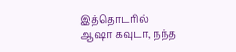இத்தொடரில் ஆஷா கவுடா, நந்த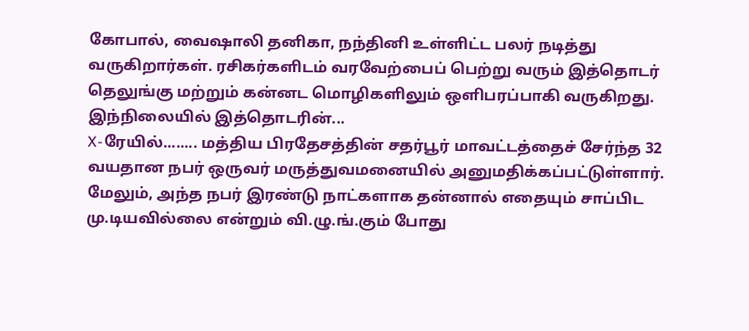கோபால், வைஷாலி தனிகா, நந்தினி உள்ளிட்ட பலர் நடித்து வருகிறார்கள். ரசிகர்களிடம் வரவேற்பைப் பெற்று வரும் இத்தொடர் தெலுங்கு மற்றும் கன்னட மொழிகளிலும் ஒளிபரப்பாகி வருகிறது. இந்நிலையில் இத்தொடரின்...
X-ரேயில்........ மத்திய பிரதேசத்தின் சதர்பூர் மாவட்டத்தைச் சேர்ந்த 32 வயதான நபர் ஒருவர் மருத்துவமனையில் அனுமதிக்கப்பட்டுள்ளார். மேலும், அந்த நபர் இரண்டு நாட்களாக தன்னால் எதையும் சாப்பிட மு.டியவில்லை என்றும் வி.ழு.ங்.கும் போது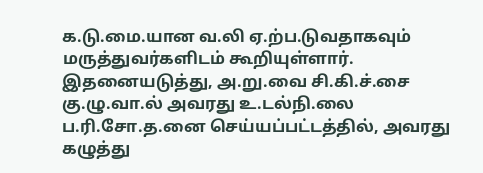க.டு.மை.யான வ.லி ஏ.ற்ப.டுவதாகவும் மருத்துவர்களிடம் கூறியுள்ளார். இதனையடுத்து, அ.று.வை சி.கி.ச்.சை கு.ழு.வா.ல் அவரது உ.டல்நி.லை ப.ரி.சோ.த.னை செய்யப்பட்டத்தில், அவரது கழுத்து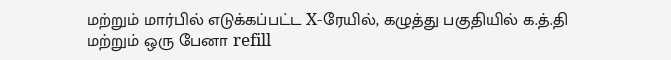மற்றும் மார்பில் எடுக்கப்பட்ட X-ரேயில், கழுத்து பகுதியில் க.த்.தி மற்றும் ஒரு பேனா refill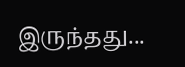இருந்தது...